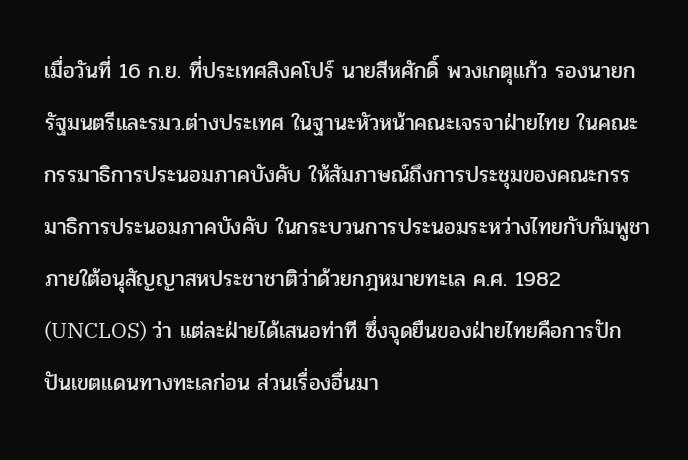เมื่อวันที่ 16 ก.ย. ที่ประเทศสิงคโปร์ นายสีหศักดิ์ พวงเกตุแก้ว รองนายกรัฐมนตรีและรมว.ต่างประเทศ ในฐานะหัวหน้าคณะเจรจาฝ่ายไทย ในคณะกรรมาธิการประนอมภาคบังคับ ให้สัมภาษณ์ถึงการประชุมของคณะกรรมาธิการประนอมภาคบังคับ ในกระบวนการประนอมระหว่างไทยกับกัมพูชาภายใต้อนุสัญญาสหประชาชาติว่าด้วยกฎหมายทะเล ค.ศ. 1982 (UNCLOS) ว่า แต่ละฝ่ายได้เสนอท่าที ซึ่งจุดยืนของฝ่ายไทยคือการปักปันเขตแดนทางทะเลก่อน ส่วนเรื่องอื่นมา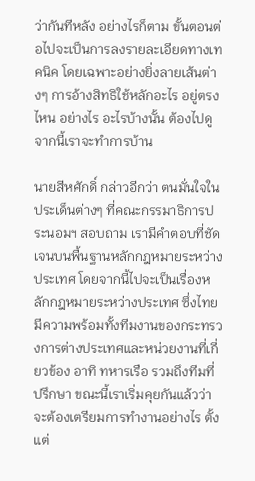ว่ากันทีหลัง อย่างไรก็ตาม ขั้นตอนต่อไปจะเป็นการลงรายละเอียดทางเทคนิค โดยเฉพาะอย่างยิ่งลายเส้นต่างๆ การอ้างสิทธิใช้หลักอะไร อยู่ตรงไหน อย่างไร อะไรบ้างนั้น ต้องไปดู จากนี้เราจะทำการบ้าน

นายสีหศักดิ์ กล่าวอีกว่า ตนมั่นใจในประเด็นต่างๆ ที่คณะกรรมาธิการประนอมฯ สอบถาม เรามีคำตอบที่ชัดเจนบนพื้นฐานหลักกฎหมายระหว่างประเทศ โดยจากนี้ไปจะเป็นเรื่องหลักกฎหมายระหว่างประเทศ ซึ่งไทยมีความพร้อมทั้งทีมงานของกระทรวงการต่างประเทศและหน่วยงานที่เกี่ยวข้อง อาทิ ทหารเรือ รวมถึงทีมที่ปรึกษา ขณะนี้เราเริ่มคุยกันแล้วว่าจะต้องเตรียมการทำงานอย่างไร ตั้งแต่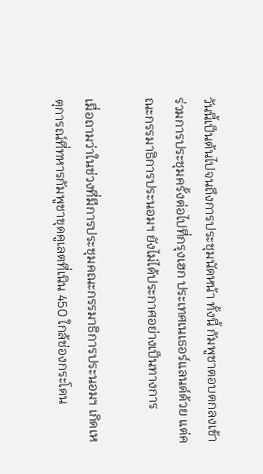วันนี้เป็นต้นไปจนถึงการประชุมนัดหน้า ทั้งนี้ กัมพูชาตอบตกลงเข้าร่วมการประชุมครั้งต่อไปที่กรุงเฮก ประเทศเนเธอร์แลนด์ด้วย แต่คณะกรรมาธิการประนอมฯ ยังไม่ได้ประกาศอย่างเป็นทางการ

เมื่อถามว่าในช่วงที่มีการประชุมคณะกรรมาธิการประนอมฯ เกิดเหตุการณ์ที่ทหารกัมพูชาขุดคูเลตที่เนิน 450 ใกล้ช่องกระโดน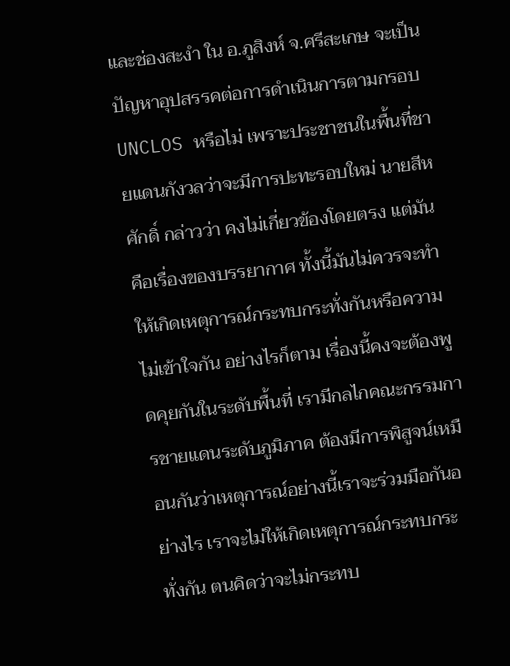และช่องสะงำ ใน อ.ภูสิงห์ จ.ศรีสะเกษ จะเป็นปัญหาอุปสรรคต่อการดำเนินการตามกรอบ UNCLOS หรือไม่ เพราะประชาชนในพื้นที่ชายแดนกังวลว่าจะมีการปะทะรอบใหม่ นายสีหศักดิ์ กล่าวว่า คงไม่เกี่ยวข้องโดยตรง แต่มันคือเรื่องของบรรยากาศ ทั้งนี้มันไม่ควรจะทำให้เกิดเหตุการณ์กระทบกระทั่งกันหรือความไม่เข้าใจกัน อย่างไรก็ตาม เรื่องนี้คงจะต้องพูดคุยกันในระดับพื้นที่ เรามีกลไกคณะกรรมการชายแดนระดับภูมิภาค ต้องมีการพิสูจน์เหมือนกันว่าเหตุการณ์อย่างนี้เราจะร่วมมือกันอย่างไร เราจะไม่ให้เกิดเหตุการณ์กระทบกระทั่งกัน ตนคิดว่าจะไม่กระทบ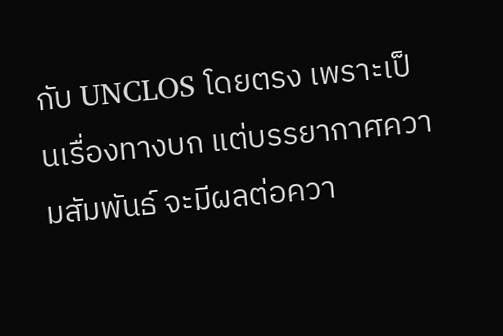กับ UNCLOS โดยตรง เพราะเป็นเรื่องทางบก แต่บรรยากาศความสัมพันธ์ จะมีผลต่อควา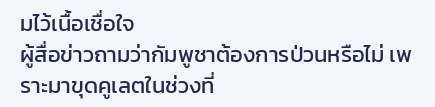มไว้เนื้อเชื่อใจ
ผู้สื่อข่าวถามว่ากัมพูชาต้องการป่วนหรือไม่ เพราะมาขุดคูเลตในช่วงที่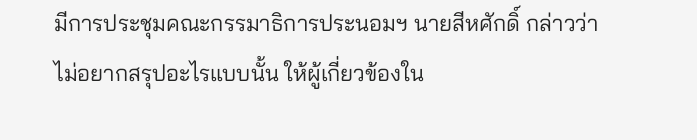มีการประชุมคณะกรรมาธิการประนอมฯ นายสีหศักดิ์ กล่าวว่า ไม่อยากสรุปอะไรแบบนั้น ให้ผู้เกี่ยวข้องใน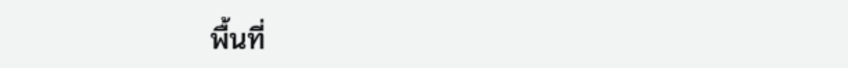พื้นที่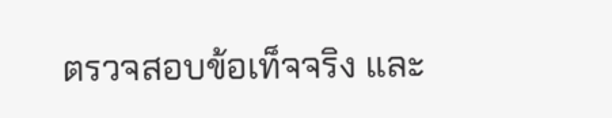ตรวจสอบข้อเท็จจริง และ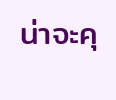น่าจะคุ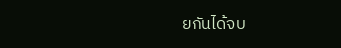ยกันได้จบ